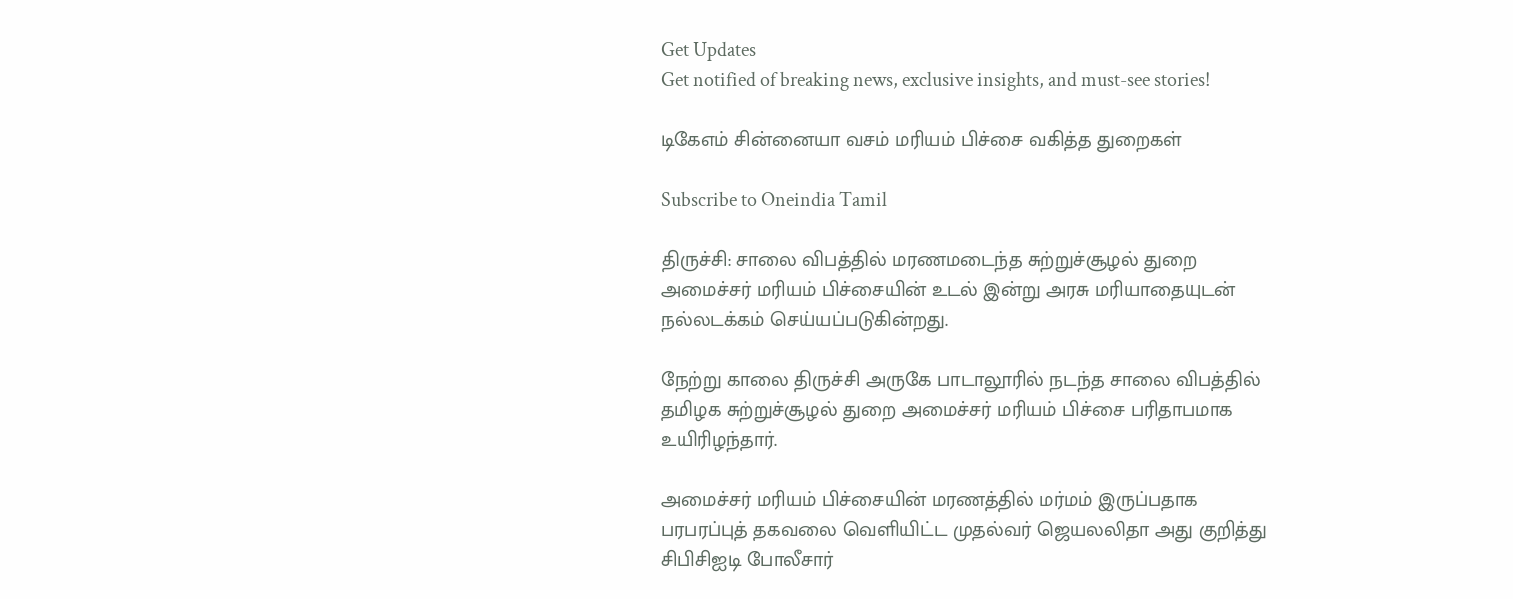Get Updates
Get notified of breaking news, exclusive insights, and must-see stories!

டிகேஎம் சின்னையா வசம் மரியம் பிச்சை வகித்த துறைகள்

Subscribe to Oneindia Tamil

திருச்சி: சாலை விபத்தில் மரணமடைந்த சுற்றுச்சூழல் துறை அமைச்சர் மரியம் பிச்சையின் உடல் இன்று அரசு மரியாதையுடன் நல்லடக்கம் செய்யப்படுகின்றது.

நேற்று காலை திருச்சி அருகே பாடாலூரில் நடந்த சாலை விபத்தில் தமிழக சுற்றுச்சூழல் துறை அமைச்சர் மரியம் பிச்சை பரிதாபமாக உயிரிழந்தார்.

அமைச்சர் மரியம் பிச்சையின் மரணத்தில் மர்மம் இருப்பதாக பரபரப்புத் தகவலை வெளியிட்ட முதல்வர் ஜெயலலிதா அது குறித்து சிபிசிஐடி போலீசார்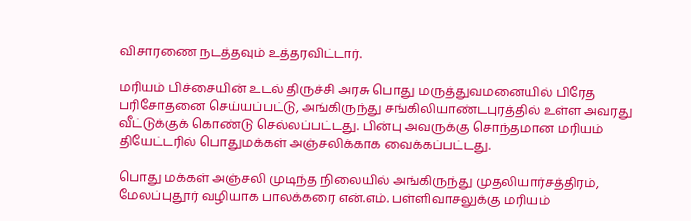விசாரணை நடத்தவும் உத்தரவிட்டார்.

மரியம் பிச்சையின் உடல் திருச்சி அரசு பொது மருத்துவமனையில் பிரேத பரிசோதனை செய்யப்பட்டு, அங்கிருந்து சங்கிலியாண்டபுரத்தில் உள்ள அவரது வீட்டுக்குக் கொண்டு செல்லப்பட்டது. பின்பு அவருக்கு சொந்தமான மரியம் தியேட்டரில் பொதுமக்கள் அஞ்சலிக்காக வைக்கப்பட்டது.

பொது மக்கள் அஞ்சலி முடிந்த நிலையில் அங்கிருந்து முதலியார்சத்திரம், மேலப்புதூர் வழியாக பாலக்கரை என்.எம். பள்ளிவாசலுக்கு மரியம்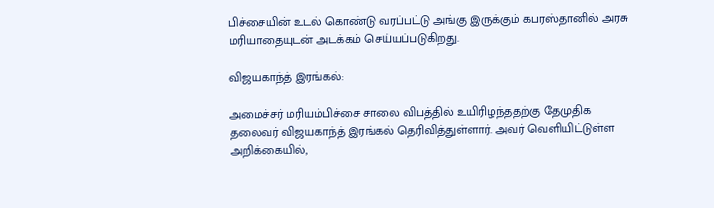பிச்சையின் உடல் கொண்டு வரப்பட்டு அங்கு இருக்கும் கபரஸ்தானில் அரசு மரியாதையுடன் அடக்கம் செய்யப்படுகிறது.

விஜயகாந்த் இரங்கல்:

அமைச்சர் மரியம்பிச்சை சாலை விபத்தில் உயிரிழந்ததற்கு தேமுதிக தலைவர் விஜயகாந்த் இரங்கல் தெரிவித்துள்ளார். அவர் வெளியிட்டுள்ள அறிக்கையில்,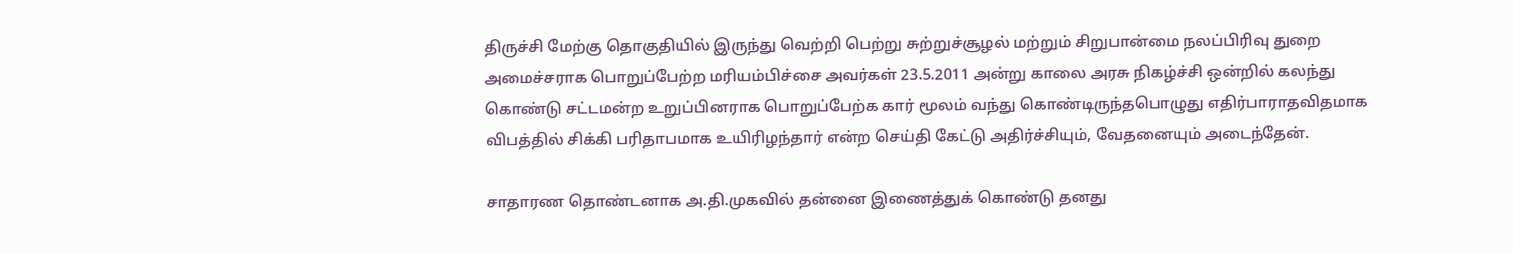திருச்சி மேற்கு தொகுதியில் இருந்து வெற்றி பெற்று சுற்றுச்சூழல் மற்றும் சிறுபான்மை நலப்பிரிவு துறை அமைச்சராக பொறுப்பேற்ற மரியம்பிச்சை அவர்கள் 23.5.2011 அன்று காலை அரசு நிகழ்ச்சி ஒன்றில் கலந்து கொண்டு சட்டமன்ற உறுப்பினராக பொறுப்பேற்க கார் மூலம் வந்து கொண்டிருந்தபொழுது எதிர்பாராதவிதமாக விபத்தில் சிக்கி பரிதாபமாக உயிரிழந்தார் என்ற செய்தி கேட்டு அதிர்ச்சியும், வேதனையும் அடைந்தேன்.

சாதாரண தொண்டனாக அ.தி.முகவில் தன்னை இணைத்துக் கொண்டு தனது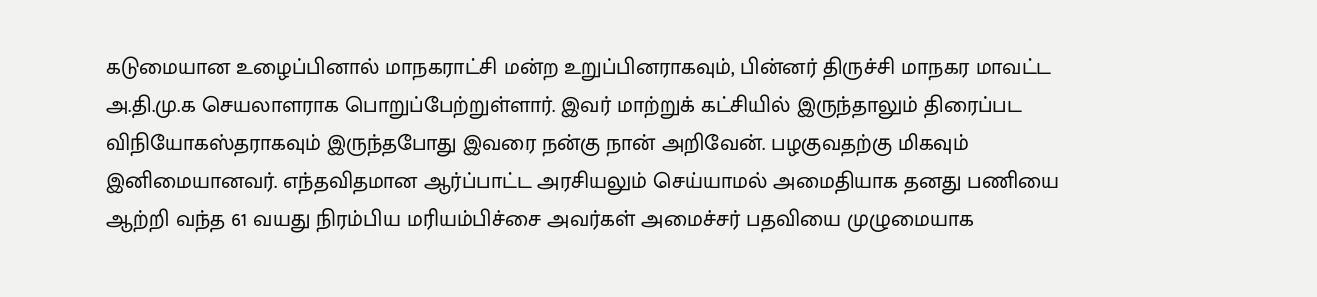கடுமையான உழைப்பினால் மாநகராட்சி மன்ற உறுப்பினராகவும், பின்னர் திருச்சி மாநகர மாவட்ட அ.தி.மு.க செயலாளராக பொறுப்பேற்றுள்ளார். இவர் மாற்றுக் கட்சியில் இருந்தாலும் திரைப்பட விநியோகஸ்தராகவும் இருந்தபோது இவரை நன்கு நான் அறிவேன். பழகுவதற்கு மிகவும் இனிமையானவர். எந்தவிதமான ஆர்ப்பாட்ட அரசியலும் செய்யாமல் அமைதியாக தனது பணியை ஆற்றி வந்த 61 வயது நிரம்பிய மரியம்பிச்சை அவர்கள் அமைச்சர் பதவியை முழுமையாக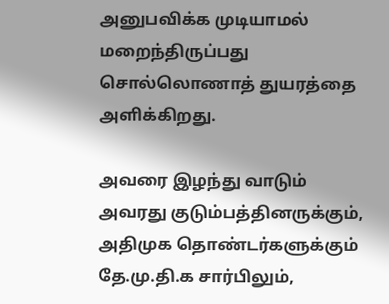அனுபவிக்க முடியாமல் மறைந்திருப்பது சொல்லொணாத் துயரத்தை அளிக்கிறது.

அவரை இழந்து வாடும் அவரது குடும்பத்தினருக்கும், அதிமுக தொண்டர்களுக்கும் தே.மு.தி.க சார்பிலும்,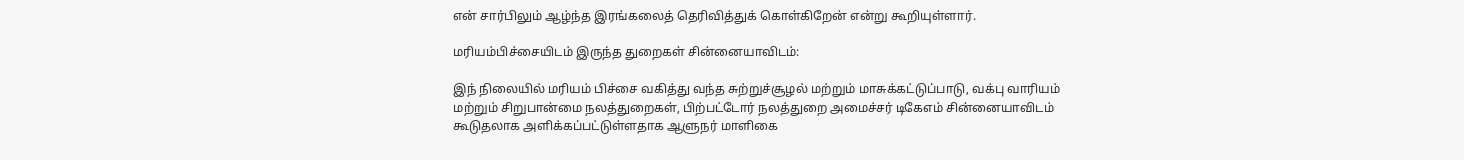என் சார்பிலும் ஆழ்ந்த இரங்கலைத் தெரிவித்துக் கொள்கிறேன் என்று கூறியுள்ளார்.

மரியம்பிச்சையிடம் இருந்த துறைகள் சின்னையாவிடம்:

இந் நிலையில் மரியம் பிச்சை வகித்து வந்த சுற்றுச்சூழல் மற்றும் மாசுக்கட்டுப்பாடு, வக்பு வாரியம் மற்றும் சிறுபான்மை நலத்துறைகள், பிற்பட்டோர் நலத்துறை அமைச்சர் டிகேஎம் சின்னையாவிடம் கூடுதலாக அளிக்கப்பட்டுள்ளதாக ஆளுநர் மாளிகை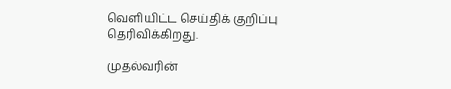வெளியிட்ட செய்திக் குறிப்பு தெரிவிக்கிறது.

முதல்வரின்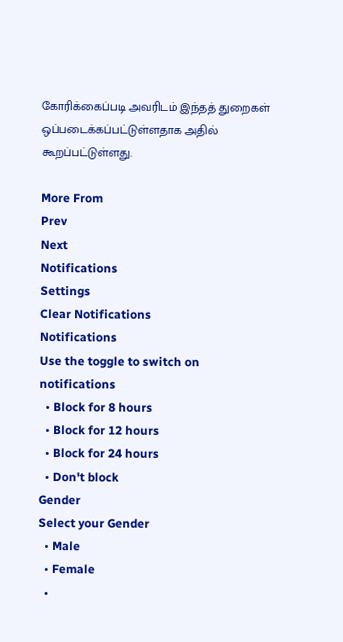கோரிக்கைப்படி அவரிடம் இந்தத் துறைகள் ஒப்படைக்கப்பட்டுள்ளதாக அதில் கூறப்பட்டுள்ளது.

More From
Prev
Next
Notifications
Settings
Clear Notifications
Notifications
Use the toggle to switch on notifications
  • Block for 8 hours
  • Block for 12 hours
  • Block for 24 hours
  • Don't block
Gender
Select your Gender
  • Male
  • Female
  •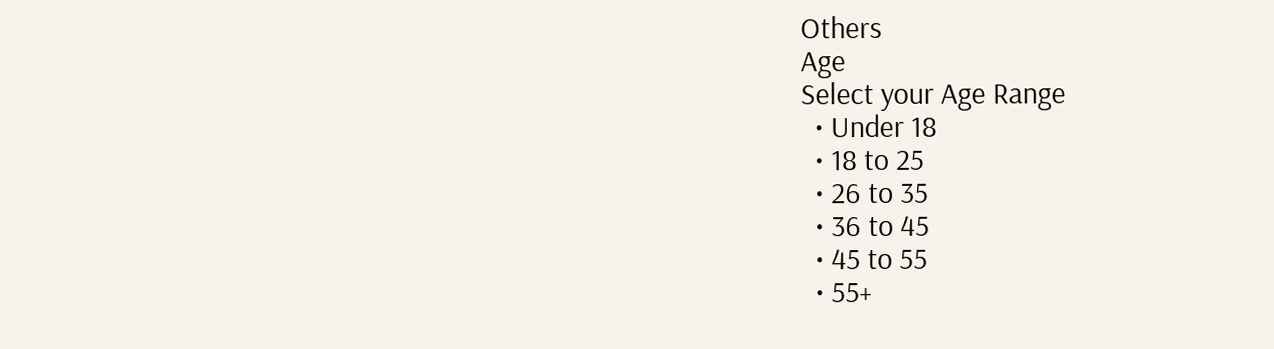Others
Age
Select your Age Range
  • Under 18
  • 18 to 25
  • 26 to 35
  • 36 to 45
  • 45 to 55
  • 55+